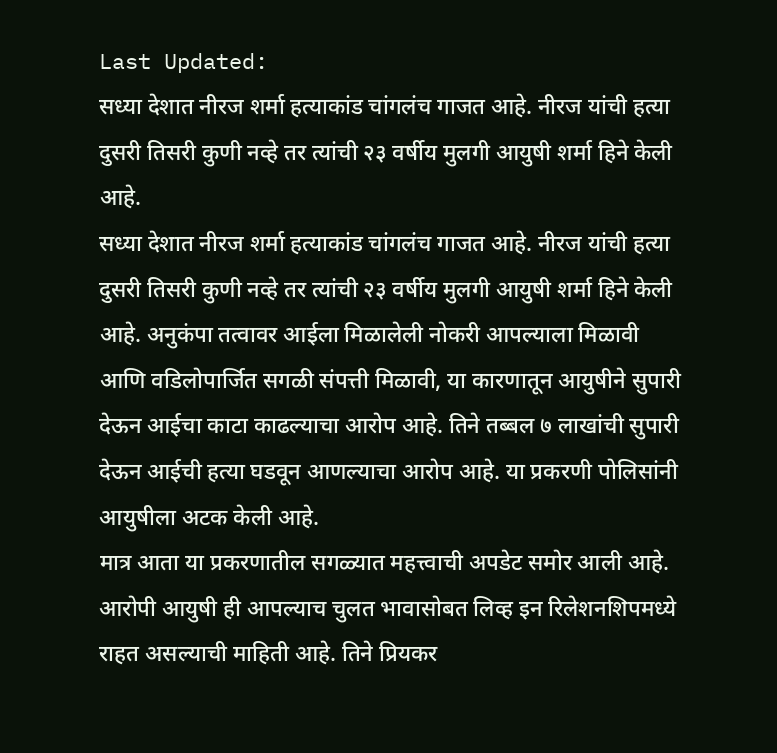Last Updated:
सध्या देशात नीरज शर्मा हत्याकांड चांगलंच गाजत आहे. नीरज यांची हत्या दुसरी तिसरी कुणी नव्हे तर त्यांची २३ वर्षीय मुलगी आयुषी शर्मा हिने केली आहे.
सध्या देशात नीरज शर्मा हत्याकांड चांगलंच गाजत आहे. नीरज यांची हत्या दुसरी तिसरी कुणी नव्हे तर त्यांची २३ वर्षीय मुलगी आयुषी शर्मा हिने केली आहे. अनुकंपा तत्वावर आईला मिळालेली नोकरी आपल्याला मिळावी आणि वडिलोपार्जित सगळी संपत्ती मिळावी, या कारणातून आयुषीने सुपारी देऊन आईचा काटा काढल्याचा आरोप आहे. तिने तब्बल ७ लाखांची सुपारी देऊन आईची हत्या घडवून आणल्याचा आरोप आहे. या प्रकरणी पोलिसांनी आयुषीला अटक केली आहे.
मात्र आता या प्रकरणातील सगळ्यात महत्त्वाची अपडेट समोर आली आहे. आरोपी आयुषी ही आपल्याच चुलत भावासोबत लिव्ह इन रिलेशनशिपमध्ये राहत असल्याची माहिती आहे. तिने प्रियकर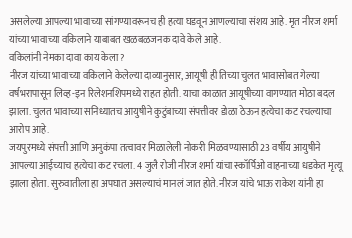असलेल्या आपल्या भावाच्या सांगण्यावरूनच ही हत्या घडवून आणल्याचा संशय आहे. मृत नीरज शर्मा यांच्या भावाच्या वकिलाने याबाबत खळबळजनक दावे केले आहे.
वकिलांनी नेमका दावा काय केला?
नीरज यांच्या भावाच्या वकिलाने केलेल्या दाव्यानुसार, आयूषी ही तिच्या चुलत भावासोबत गेल्या वर्षभरापासून लिव्ह-इन रिलेशनशिपमध्ये राहत होती. याचा काळात आयूषीच्या वागण्यात मोठा बदल झाला. चुलत भावाच्या सनिध्यातच आयुषीने कुटुंबाच्या संपत्तीवर डोळा ठेऊन हत्येचा कट रचल्याचा आरोप आहे.
जयपुरमध्ये संपत्ती आणि अनुकंपा तत्वावर मिळालेली नोकरी मिळवण्यासाठी 23 वर्षीय आयुषीने आपल्या आईच्याच हत्येचा कट रचला. 4 जुलै रोजी नीरज शर्मा यांचा स्कॉर्पिओ वाहनाच्या धडकेत मृत्यू झाला होता. सुरुवातीला हा अपघात असल्याचं मानलं जात होते. नीरज यांचे भाऊ राकेश यांनी हा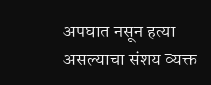अपघात नसून हत्या असल्याचा संशय व्यक्त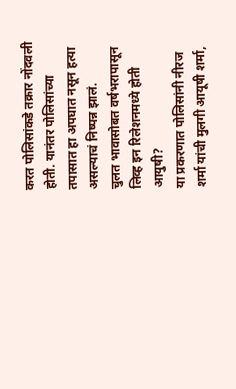करत पोलिसांकडे तक्रार नोंदवली होती. यानंतर पोलिसांच्या तपासात हा अपघात नसून हत्या असल्याचं निष्पन्न झालं.
चुलत भावासोबत वर्षभरापासून लिव्ह इन रिलेशनमध्ये होती आयुषी?
या प्रकरणात पोलिसांनी नीरज शर्मा यांची मुलगी आयूषी शर्मा,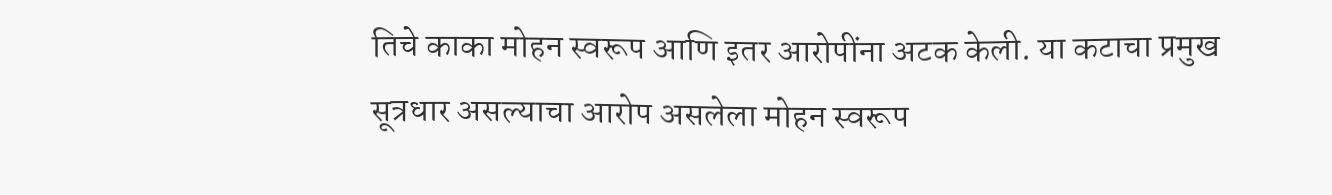तिचे काका मोहन स्वरूप आणि इतर आरोपींना अटक केली. या कटाचा प्रमुख सूत्रधार असल्याचा आरोप असलेला मोहन स्वरूप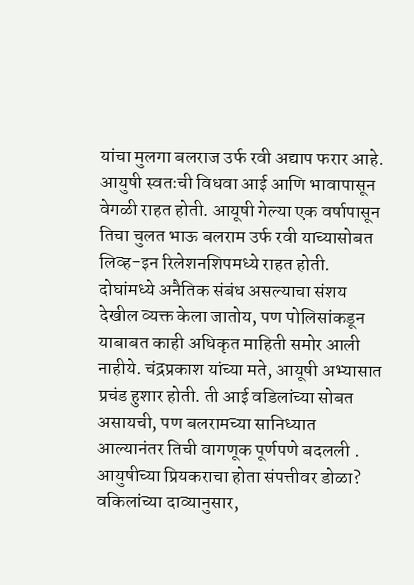यांचा मुलगा बलराज उर्फ रवी अद्याप फरार आहे. आयुषी स्वतःची विधवा आई आणि भावापासून वेगळी राहत होती. आयूषी गेल्या एक वर्षापासून तिचा चुलत भाऊ बलराम उर्फ रवी याच्यासोबत लिव्ह-इन रिलेशनशिपमध्ये राहत होती. दोघांमध्ये अनैतिक संबंध असल्याचा संशय देखील व्यक्त केला जातोय, पण पोलिसांकडून याबाबत काही अधिकृत माहिती समोर आली नाहीये. चंद्रप्रकाश यांच्या मते, आयूषी अभ्यासात प्रचंड हुशार होती. ती आई वडिलांच्या सोबत असायची, पण बलरामच्या सानिध्यात आल्यानंतर तिची वागणूक पूर्णपणे बदलली .
आयुषीच्या प्रियकराचा होता संपत्तीवर डोळा?
वकिलांच्या दाव्यानुसार,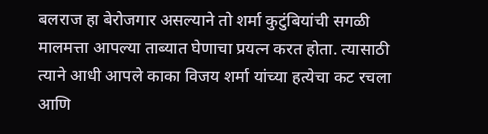बलराज हा बेरोजगार असल्याने तो शर्मा कुटुंबियांची सगळी मालमत्ता आपल्या ताब्यात घेणाचा प्रयत्न करत होता. त्यासाठी त्याने आधी आपले काका विजय शर्मा यांच्या हत्येचा कट रचला आणि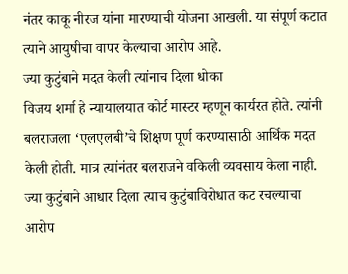नंतर काकू नीरज यांना मारण्याची योजना आखली. या संपूर्ण कटात त्याने आयुषीचा वापर केल्याचा आरोप आहे.
ज्या कुटुंबाने मदत केली त्यांनाच दिला धोका
विजय शर्मा हे न्यायालयात कोर्ट मास्टर म्हणून कार्यरत होते. त्यांनी बलराजला ‘एलएलबी’चे शिक्षण पूर्ण करण्यासाठी आर्थिक मदत केली होती. मात्र त्यांनंतर बलराजने वकिली व्यवसाय केला नाही. ज्या कुटुंबाने आधार दिला त्याच कुटुंबाविरोधात कट रचल्याचा आरोप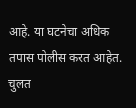आहे. या घटनेचा अधिक तपास पोलीस करत आहेत.
चुलत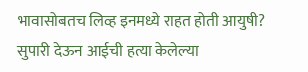भावासोबतच लिव्ह इनमध्ये राहत होती आयुषी? सुपारी देऊन आईची हत्या केलेल्या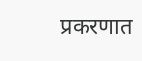प्रकरणात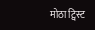मोठा ट्विस्ट